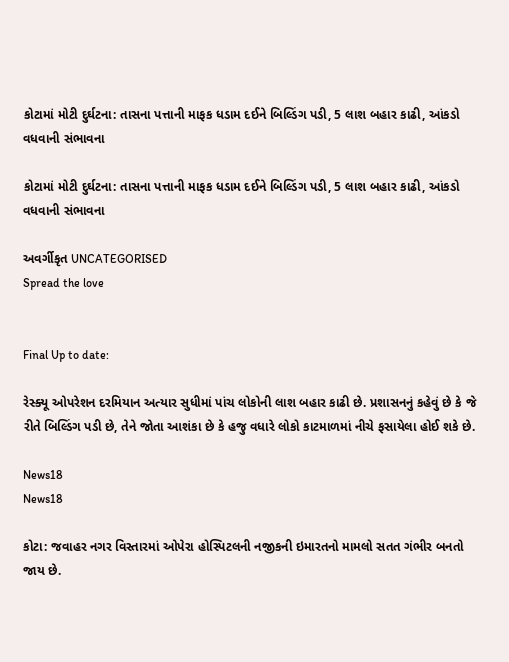કોટામાં મોટી દુર્ઘટના: તાસના પત્તાની માફક ધડામ દઈને બિલ્ડિંગ પડી, 5 લાશ બહાર કાઢી, આંકડો વધવાની સંભાવના

કોટામાં મોટી દુર્ઘટના: તાસના પત્તાની માફક ધડામ દઈને બિલ્ડિંગ પડી, 5 લાશ બહાર કાઢી, આંકડો વધવાની સંભાવના

અવર્ગીકૃત UNCATEGORISED
Spread the love


Final Up to date:

રેસ્ક્યૂ ઓપરેશન દરમિયાન અત્યાર સુધીમાં પાંચ લોકોની લાશ બહાર કાઢી છે. પ્રશાસનનું કહેવું છે કે જે રીતે બિલ્ડિંગ પડી છે, તેને જોતા આશંકા છે કે હજુ વધારે લોકો કાટમાળમાં નીચે ફસાયેલા હોઈ શકે છે.

News18
News18

કોટા: જવાહર નગર વિસ્તારમાં ઓપેરા હોસ્પિટલની નજીકની ઇમારતનો મામલો સતત ગંભીર બનતો જાય છે.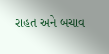રાહત અને બચાવ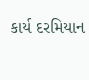કાર્ય દરમિયાન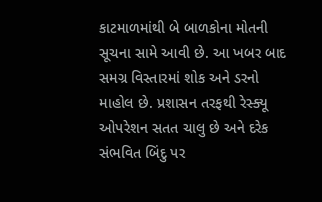કાટમાળમાંથી બે બાળકોના મોતની સૂચના સામે આવી છે. આ ખબર બાદ સમગ્ર વિસ્તારમાં શોક અને ડરનો માહોલ છે. પ્રશાસન તરફથી રેસ્ક્યૂ ઓપરેશન સતત ચાલુ છે અને દરેક સંભવિત બિંદુ પર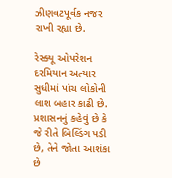ઝીણવટપૂર્વક નજર રાખી રહ્યા છે.

રેસ્ક્યૂ ઓપરેશન દરમિયાન અત્યાર સુધીમાં પાંચ લોકોની લાશ બહાર કાઢી છે. પ્રશાસનનું કહેવું છે કે જે રીતે બિલ્ડિંગ પડી છે, તેને જોતા આશંકા છે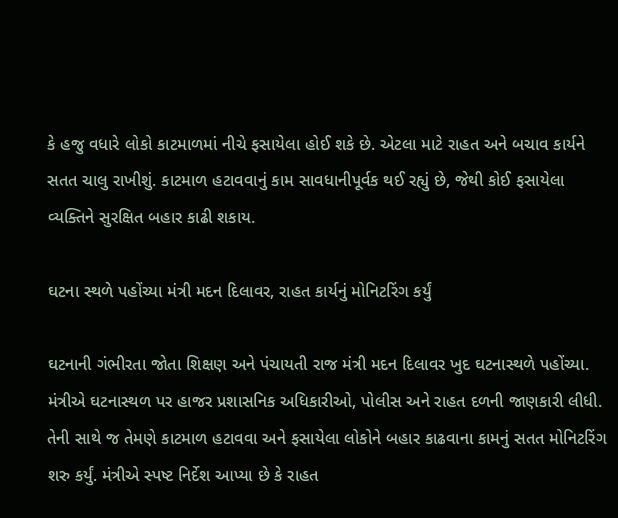કે હજુ વધારે લોકો કાટમાળમાં નીચે ફસાયેલા હોઈ શકે છે. એટલા માટે રાહત અને બચાવ કાર્યને સતત ચાલુ રાખીશું. કાટમાળ હટાવવાનું કામ સાવધાનીપૂર્વક થઈ રહ્યું છે, જેથી કોઈ ફસાયેલા વ્યક્તિને સુરક્ષિત બહાર કાઢી શકાય.

ઘટના સ્થળે પહોંચ્યા મંત્રી મદન દિલાવર, રાહત કાર્યનું મોનિટરિંગ કર્યું

ઘટનાની ગંભીરતા જોતા શિક્ષણ અને પંચાયતી રાજ મંત્રી મદન દિલાવર ખુદ ઘટનાસ્થળે પહોંચ્યા. મંત્રીએ ઘટનાસ્થળ પર હાજર પ્રશાસનિક અધિકારીઓ, પોલીસ અને રાહત દળની જાણકારી લીધી. તેની સાથે જ તેમણે કાટમાળ હટાવવા અને ફસાયેલા લોકોને બહાર કાઢવાના કામનું સતત મોનિટરિંગ શરુ કર્યું. મંત્રીએ સ્પષ્ટ નિર્દેશ આપ્યા છે કે રાહત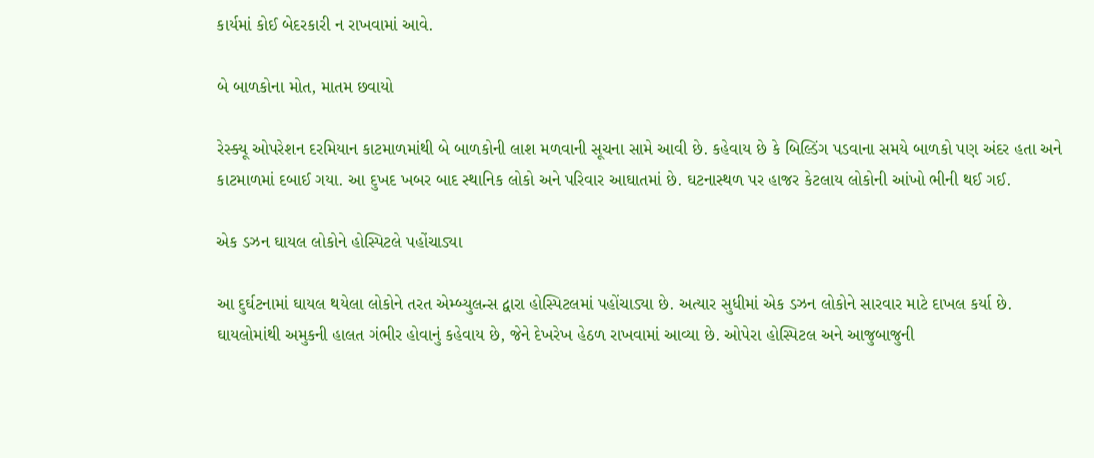કાર્યમાં કોઈ બેદરકારી ન રાખવામાં આવે.

બે બાળકોના મોત, માતમ છવાયો

રેસ્ક્યૂ ઓપરેશન દરમિયાન કાટમાળમાંથી બે બાળકોની લાશ મળવાની સૂચના સામે આવી છે. કહેવાય છે કે બિલ્ડિંગ પડવાના સમયે બાળકો પણ અંદર હતા અને કાટમાળમાં દબાઈ ગયા. આ દુખદ ખબર બાદ સ્થાનિક લોકો અને પરિવાર આઘાતમાં છે. ઘટનાસ્થળ પર હાજર કેટલાય લોકોની આંખો ભીની થઈ ગઈ.

એક ડઝન ઘાયલ લોકોને હોસ્પિટલે પહોંચાડ્યા

આ દુર્ઘટનામાં ઘાયલ થયેલા લોકોને તરત એમ્બ્યુલન્સ દ્વારા હોસ્પિટલમાં પહોંચાડ્યા છે. અત્યાર સુધીમાં એક ડઝન લોકોને સારવાર માટે દાખલ કર્યા છે. ઘાયલોમાંથી અમુકની હાલત ગંભીર હોવાનું કહેવાય છે, જેને દેખરેખ હેઠળ રાખવામાં આવ્યા છે. ઓપેરા હોસ્પિટલ અને આજુબાજુની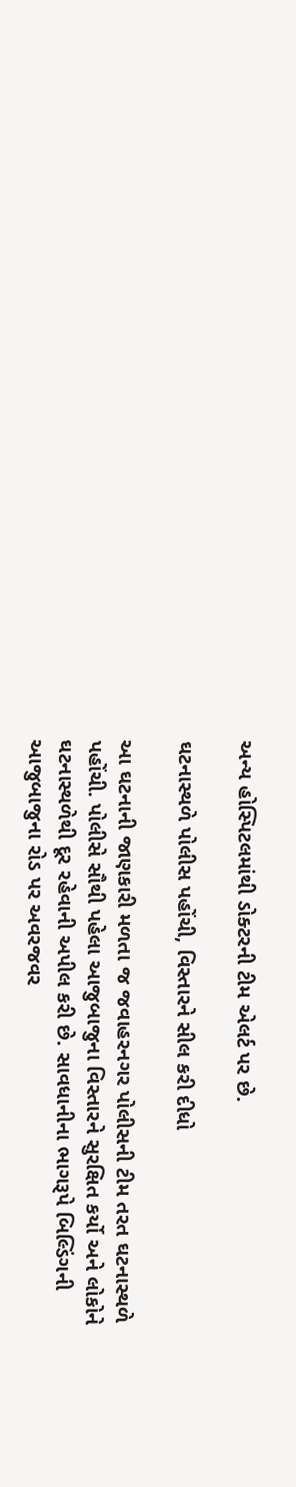અન્ય હોસ્પિટલમાંથી ડોક્ટરની ટીમ એલર્ટ પર છે.

ઘટનાસ્થળે પોલીસ પહોંચી, વિસ્તારને સીલ કરી દીધો

આ ઘટનાની જાણકારી મળતા જ જવાહરનગર પોલીસની ટીમ તરત ઘટનાસ્થળે પહોંચી. પોલીસે સૌથી પહેલા આજુબાજુના વિસ્તારને સુરક્ષિત કર્યો અને લોકોને ઘટનાસ્થળેથી દૂર રહેવાની અપીલ કરી છે. સાવધાનીના ભાગરૂપે બિલ્ડિંગની આજુબાજુના રોડ પર અવરજવર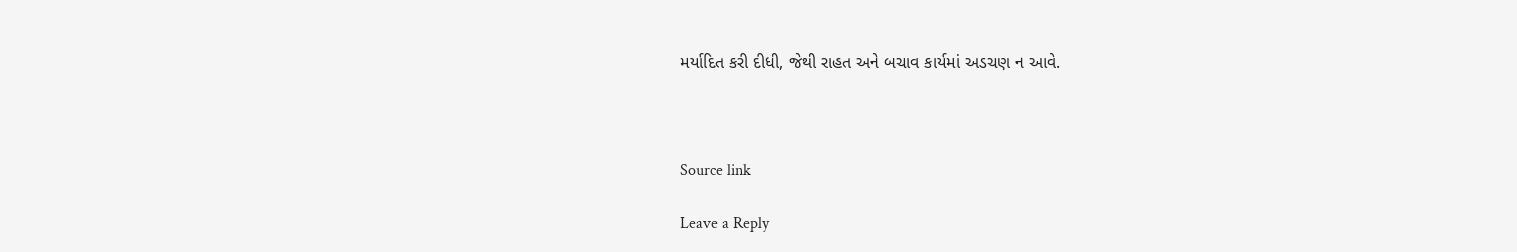મર્યાદિત કરી દીધી, જેથી રાહત અને બચાવ કાર્યમાં અડચણ ન આવે.



Source link

Leave a Reply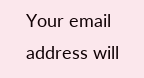Your email address will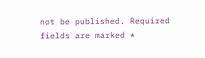not be published. Required fields are marked *